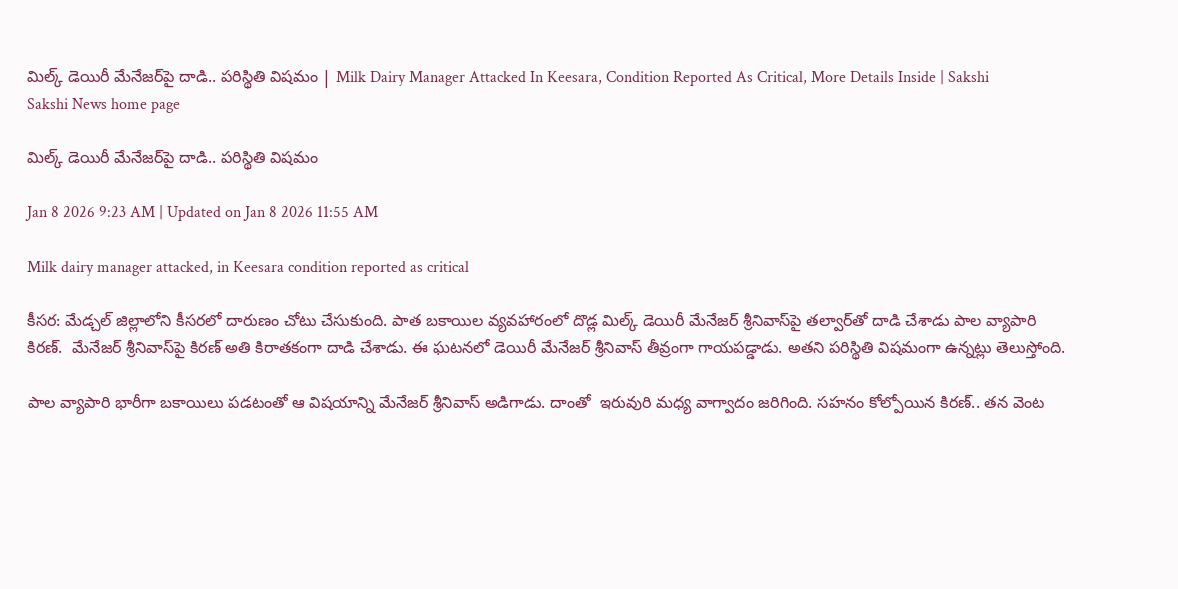మిల్క్‌ డెయిరీ మేనేజర్‌పై దాడి.. పరిస్థితి విషమం | Milk Dairy Manager Attacked In Keesara, Condition Reported As Critical, More Details Inside | Sakshi
Sakshi News home page

మిల్క్‌ డెయిరీ మేనేజర్‌పై దాడి.. పరిస్థితి విషమం

Jan 8 2026 9:23 AM | Updated on Jan 8 2026 11:55 AM

Milk dairy manager attacked, in Keesara condition reported as critical

కీసర: మేడ్చల్‌ జిల్లాలోని కీసరలో దారుణం చోటు చేసుకుంది. పాత బకాయిల వ్యవహారంలో దొడ్ల మిల్క్‌ డెయిరీ మేనేజర్‌ శ్రీనివాస్‌పై తల్వార్‌తో దాడి చేశాడు పాల వ్యాపారి కిరణ్‌.  మేనేజర్‌ శ్రీనివాస్‌పై కిరణ్‌ అతి కిరాతకంగా దాడి చేశాడు. ఈ ఘటనలో డెయిరీ మేనేజర్‌ శ్రీనివాస్‌ తీవ్రంగా గాయపడ్డాడు. అతని పరిస్థితి విషమంగా ఉన్నట్లు తెలుస్తోంది.

పాల వ్యాపారి భారీగా బకాయిలు పడటంతో ఆ విషయాన్ని మేనేజర్‌ శ్రీనివాస్‌ అడిగాడు. దాంతో  ఇరువురి మధ్య వాగ్వాదం జరిగింది. సహనం కోల్పోయిన కిరణ్‌.. తన వెంట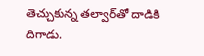తెచ్చుకున్న తల్వార్‌తో దాడికి దిగాడు.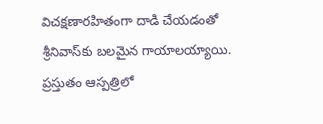విచక్షణారహితంగా దాడి చేయడంతో శ్రీనివాస్‌కు బలమైన గాయాలయ్యాయి. ప్రస్తుతం ఆస్పత్రిలో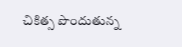చికిత్స పొందుతున్న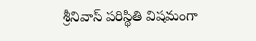శ్రీనివాస్‌ పరిస్థితి విషమంగా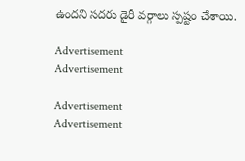ఉందని సదరు డైరీ వర్గాలు స్పష్టం చేశాయి.

Advertisement
Advertisement

Advertisement
Advertisement